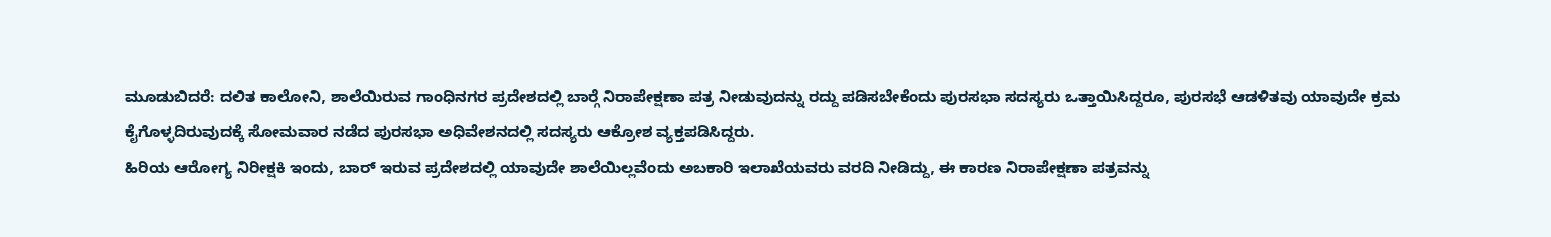ಮೂಡುಬಿದರೆ: ದಲಿತ ಕಾಲೋನಿ, ಶಾಲೆಯಿರುವ ಗಾಂಧಿನಗರ ಪ್ರದೇಶದಲ್ಲಿ ಬಾರ್‍ಗೆ ನಿರಾಪೇಕ್ಷಣಾ ಪತ್ರ ನೀಡುವುದನ್ನು ರದ್ದು ಪಡಿಸಬೇಕೆಂದು ಪುರಸಭಾ ಸದಸ್ಯರು ಒತ್ತಾಯಿಸಿದ್ದರೂ, ಪುರಸಭೆ ಆಡಳಿತವು ಯಾವುದೇ ಕ್ರಮ ಕೈಗೊಳ್ಳದಿರುವುದಕ್ಕೆ ಸೋಮವಾರ ನಡೆದ ಪುರಸಭಾ ಅಧಿವೇಶನದಲ್ಲಿ ಸದಸ್ಯರು ಆಕ್ರೋಶ ವ್ಯಕ್ತಪಡಿಸಿದ್ದರು.
ಹಿರಿಯ ಆರೋಗ್ಯ ನಿರೀಕ್ಷಕಿ ಇಂದು, ಬಾರ್ ಇರುವ ಪ್ರದೇಶದಲ್ಲಿ ಯಾವುದೇ ಶಾಲೆಯಿಲ್ಲವೆಂದು ಅಬಕಾರಿ ಇಲಾಖೆಯವರು ವರದಿ ನೀಡಿದ್ದು, ಈ ಕಾರಣ ನಿರಾಪೇಕ್ಷಣಾ ಪತ್ರವನ್ನು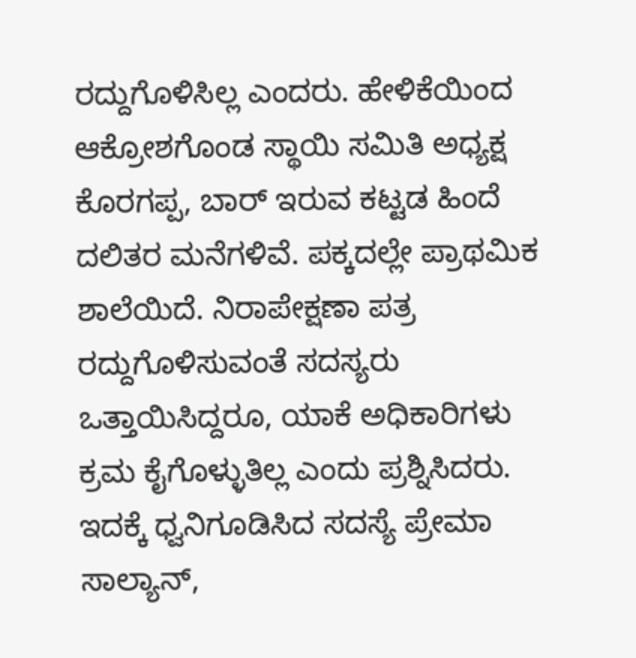ರದ್ದುಗೊಳಿಸಿಲ್ಲ ಎಂದರು. ಹೇಳಿಕೆಯಿಂದ ಆಕ್ರೋಶಗೊಂಡ ಸ್ಥಾಯಿ ಸಮಿತಿ ಅಧ್ಯಕ್ಷ ಕೊರಗಪ್ಪ, ಬಾರ್ ಇರುವ ಕಟ್ಟಡ ಹಿಂದೆ ದಲಿತರ ಮನೆಗಳಿವೆ. ಪಕ್ಕದಲ್ಲೇ ಪ್ರಾಥಮಿಕ ಶಾಲೆಯಿದೆ. ನಿರಾಪೇಕ್ಷಣಾ ಪತ್ರ ರದ್ದುಗೊಳಿಸುವಂತೆ ಸದಸ್ಯರು ಒತ್ತಾಯಿಸಿದ್ದರೂ, ಯಾಕೆ ಅಧಿಕಾರಿಗಳು ಕ್ರಮ ಕೈಗೊಳ್ಳುತಿಲ್ಲ ಎಂದು ಪ್ರಶ್ನಿಸಿದರು. ಇದಕ್ಕೆ ಧ್ವನಿಗೂಡಿಸಿದ ಸದಸ್ಯೆ ಪ್ರೇಮಾ ಸಾಲ್ಯಾನ್,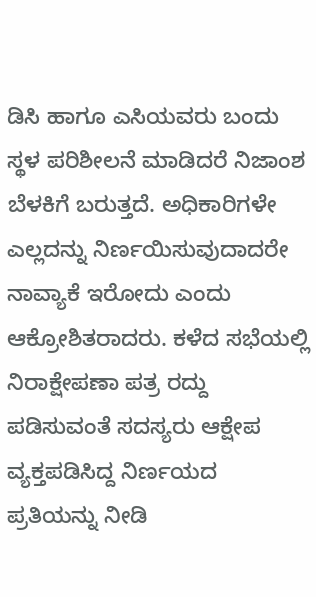ಡಿಸಿ ಹಾಗೂ ಎಸಿಯವರು ಬಂದು ಸ್ಥಳ ಪರಿಶೀಲನೆ ಮಾಡಿದರೆ ನಿಜಾಂಶ ಬೆಳಕಿಗೆ ಬರುತ್ತದೆ. ಅಧಿಕಾರಿಗಳೇ ಎಲ್ಲದನ್ನು ನಿರ್ಣಯಿಸುವುದಾದರೇ ನಾವ್ಯಾಕೆ ಇರೋದು ಎಂದು ಆಕ್ರೋಶಿತರಾದರು. ಕಳೆದ ಸಭೆಯಲ್ಲಿ ನಿರಾಕ್ಷೇಪಣಾ ಪತ್ರ ರದ್ದು ಪಡಿಸುವಂತೆ ಸದಸ್ಯರು ಆಕ್ಷೇಪ ವ್ಯಕ್ತಪಡಿಸಿದ್ದ ನಿರ್ಣಯದ ಪ್ರತಿಯನ್ನು ನೀಡಿ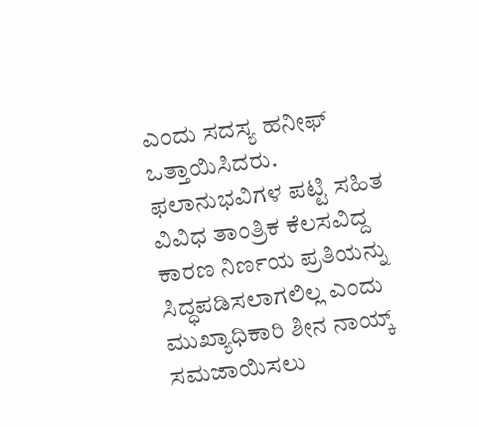ಎಂದು ಸದಸ್ಯ ಹನೀಫ್ ಒತ್ತಾಯಿಸಿದರು. ಫಲಾನುಭವಿಗಳ ಪಟ್ಟಿ ಸಹಿತ ವಿವಿಧ ತಾಂತ್ರಿಕ ಕೆಲಸವಿದ್ದ ಕಾರಣ ನಿರ್ಣಯ ಪ್ರತಿಯನ್ನು ಸಿದ್ಧಪಡಿಸಲಾಗಲಿಲ್ಲ ಎಂದು ಮುಖ್ಯಾಧಿಕಾರಿ ಶೀನ ನಾಯ್ಕ್ ಸಮಜಾಯಿಸಲು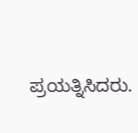ಪ್ರಯತ್ನಿಸಿದರು.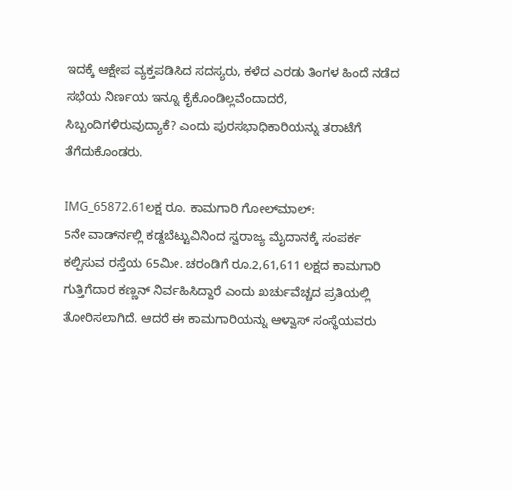ಇದಕ್ಕೆ ಆಕ್ಷೇಪ ವ್ಯಕ್ತಪಡಿಸಿದ ಸದಸ್ಯರು, ಕಳೆದ ಎರಡು ತಿಂಗಳ ಹಿಂದೆ ನಡೆದ ಸಭೆಯ ನಿರ್ಣಯ ಇನ್ನೂ ಕೈಕೊಂಡಿಲ್ಲವೆಂದಾದರೆ, ಸಿಬ್ಬಂದಿಗಳಿರುವುದ್ಯಾಕೆ? ಎಂದು ಪುರಸಭಾಧಿಕಾರಿಯನ್ನು ತರಾಟೆಗೆ ತೆಗೆದುಕೊಂಡರು.

IMG_65872.61ಲಕ್ಷ ರೂ. ಕಾಮಗಾರಿ ಗೋಲ್‍ಮಾಲ್:
5ನೇ ವಾರ್ಡ್‍ನಲ್ಲಿ ಕಡ್ದಬೆಟ್ಟುವಿನಿಂದ ಸ್ವರಾಜ್ಯ ಮೈದಾನಕ್ಕೆ ಸಂಪರ್ಕ ಕಲ್ಪಿಸುವ ರಸ್ತೆಯ 65ಮೀ. ಚರಂಡಿಗೆ ರೂ.2,61,611 ಲಕ್ಷದ ಕಾಮಗಾರಿ ಗುತ್ತಿಗೆದಾರ ಕಣ್ಣನ್ ನಿರ್ವಹಿಸಿದ್ದಾರೆ ಎಂದು ಖರ್ಚುವೆಚ್ಚದ ಪ್ರತಿಯಲ್ಲಿ ತೋರಿಸಲಾಗಿದೆ. ಆದರೆ ಈ ಕಾಮಗಾರಿಯನ್ನು ಆಳ್ವಾಸ್ ಸಂಸ್ಥೆಯವರು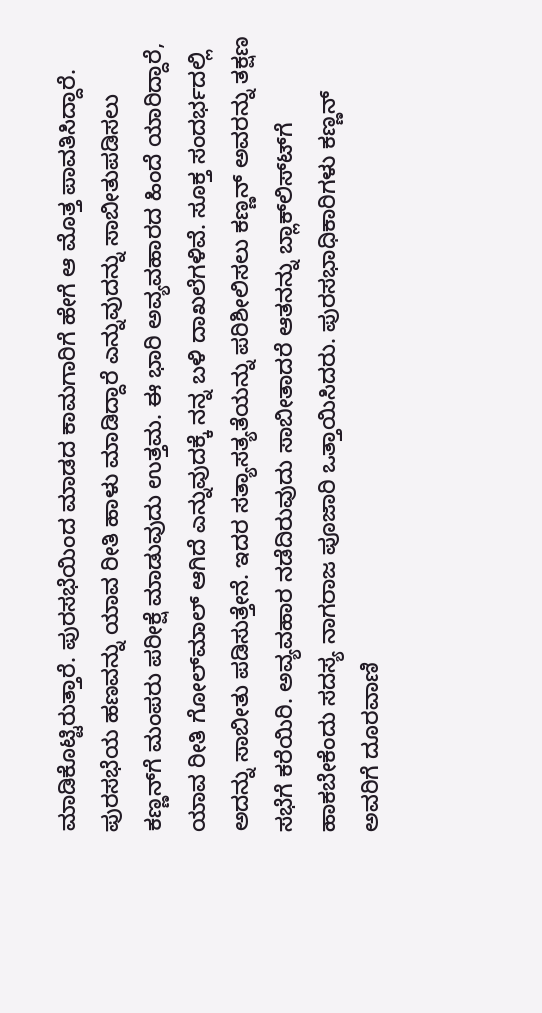ಮಾಡಿಕೊಟ್ಟಿರುತ್ತಾರೆ. ಪುರಸಭೆಯಿಂದ ಮಾಡದ ಕಾಮಗಾರಿಗೆ ಹೇಗೆ ಆ ಮೊತ್ತ ಪಾವತಿಸಿದ್ದಾರೆ. ಪುರಸಭೆಯ ಹಣವನ್ನು ಯಾವ ರೀತಿ ಹಾಳು ಮಾಡಿದ್ದಾರೆ ಎನ್ನುವುದನ್ನು ಸಾಬೀತುಪಡಿಸಲು ಕಣ್ಣನ್‍ಗೆ ಮಂಪರು ಪರೀಕ್ಷೆ ಮಾಡುವುದು ಉತ್ತಮ. ಈ ಭಾರಿ ಅವ್ಯವಹಾರದ ಹಿಂದೆ ಯಾರಿದ್ದಾರೆ, ಯಾವ ರೀತಿ ಗೋಲ್‍ಮಾಲ್ ಆಗಿದೆ ಎನ್ನುವುದಕ್ಕೆ ನನ್ನ ಬಳಿ ದಾಖಲೆಗಳಿವೆ. ಸೂಕ್ತ ಸಂದರ್ಭದಲ್ಲಿ ಅದನ್ನು ಸಾಬೀತು ಪಡಿಸುತ್ತೇನೆ. ಇದರ ಸತ್ಯಾಸತ್ಯತೆಯನ್ನು ಪರಿಶೀಲಿಸಲು ಕಣ್ಣನ್ ಅವರನ್ನು ತಕ್ಷಣ ಸಭೆಗೆ ಕರೆಯಿರಿ. ಅವ್ಯವಹಾರ ನಡೆದಿರುವುದು ಸಾಬೀತಾದರೆ ಆತನನ್ನು ಬ್ಲಾಕ್‍ಲಿಸ್ಟ್‍ಗೆ ಹಾಕಬೇಕೆಂದು ಸದಸ್ಯ ನಾಗರಾಜ ಪೂಜಾರಿ ಒತ್ತಾಯಿಸಿದರು. ಪುರಸಭಾಧಿಕಾರಿಗಳು ಕಣ್ಣನ್ ಅವರಿಗೆ ದೂರವಾಣಿ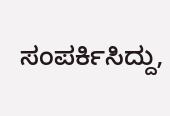ಸಂಪರ್ಕಿಸಿದ್ದು,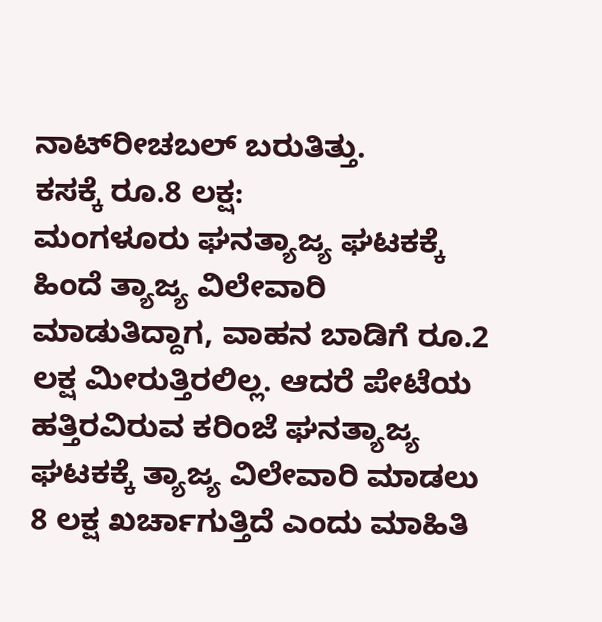ನಾಟ್‍ರೀಚಬಲ್ ಬರುತಿತ್ತು.
ಕಸಕ್ಕೆ ರೂ.8 ಲಕ್ಷ:
ಮಂಗಳೂರು ಘನತ್ಯಾಜ್ಯ ಘಟಕಕ್ಕೆ ಹಿಂದೆ ತ್ಯಾಜ್ಯ ವಿಲೇವಾರಿ ಮಾಡುತಿದ್ದಾಗ, ವಾಹನ ಬಾಡಿಗೆ ರೂ.2 ಲಕ್ಷ ಮೀರುತ್ತಿರಲಿಲ್ಲ. ಆದರೆ ಪೇಟೆಯ ಹತ್ತಿರವಿರುವ ಕರಿಂಜೆ ಘನತ್ಯಾಜ್ಯ ಘಟಕಕ್ಕೆ ತ್ಯಾಜ್ಯ ವಿಲೇವಾರಿ ಮಾಡಲು 8 ಲಕ್ಷ ಖರ್ಚಾಗುತ್ತಿದೆ ಎಂದು ಮಾಹಿತಿ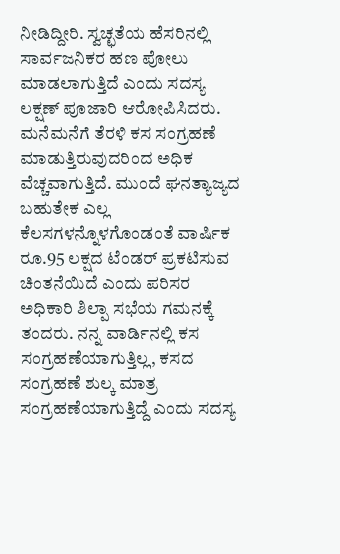ನೀಡಿದ್ದೀರಿ. ಸ್ವಚ್ಛತೆಯ ಹೆಸರಿನಲ್ಲಿ ಸಾರ್ವಜನಿಕರ ಹಣ ಪೋಲು ಮಾಡಲಾಗುತ್ತಿದೆ ಎಂದು ಸದಸ್ಯ ಲಕ್ಷಣ್ ಪೂಜಾರಿ ಆರೋಪಿಸಿದರು. ಮನೆಮನೆಗೆ ತೆರಳಿ ಕಸ ಸಂಗ್ರಹಣೆ ಮಾಡುತ್ತಿರುವುದರಿಂದ ಅಧಿಕ ವೆಚ್ಚವಾಗುತ್ತಿದೆ. ಮುಂದೆ ಘನತ್ಯಾಜ್ಯದ ಬಹುತೇಕ ಎಲ್ಲ ಕೆಲಸಗಳನ್ನೊಳಗೊಂಡಂತೆ ವಾರ್ಷಿಕ ರೂ.95 ಲಕ್ಷದ ಟೆಂಡರ್ ಪ್ರಕಟಿಸುವ ಚಿಂತನೆಯಿದೆ ಎಂದು ಪರಿಸರ ಅಧಿಕಾರಿ ಶಿಲ್ಪಾ ಸಭೆಯ ಗಮನಕ್ಕೆ ತಂದರು. ನನ್ನ ವಾರ್ಡಿನಲ್ಲಿ ಕಸ ಸಂಗ್ರಹಣೆಯಾಗುತ್ತಿಲ್ಲ, ಕಸದ ಸಂಗ್ರಹಣೆ ಶುಲ್ಕ ಮಾತ್ರ ಸಂಗ್ರಹಣೆಯಾಗುತ್ತಿದ್ದೆ ಎಂದು ಸದಸ್ಯ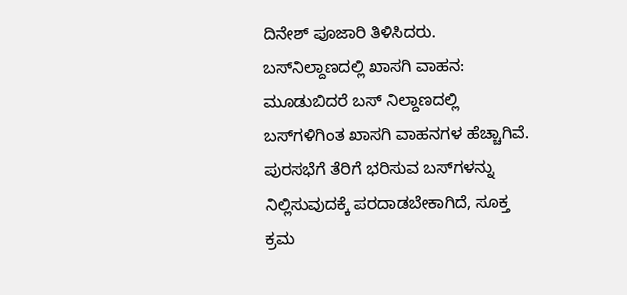ದಿನೇಶ್ ಪೂಜಾರಿ ತಿಳಿಸಿದರು.
ಬಸ್‍ನಿಲ್ದಾಣದಲ್ಲಿ ಖಾಸಗಿ ವಾಹನ:
ಮೂಡುಬಿದರೆ ಬಸ್ ನಿಲ್ದಾಣದಲ್ಲಿ ಬಸ್‍ಗಳಿಗಿಂತ ಖಾಸಗಿ ವಾಹನಗಳ ಹೆಚ್ಚಾಗಿವೆ. ಪುರಸಭೆಗೆ ತೆರಿಗೆ ಭರಿಸುವ ಬಸ್‍ಗಳನ್ನು ನಿಲ್ಲಿಸುವುದಕ್ಕೆ ಪರದಾಡಬೇಕಾಗಿದೆ, ಸೂಕ್ತ ಕ್ರಮ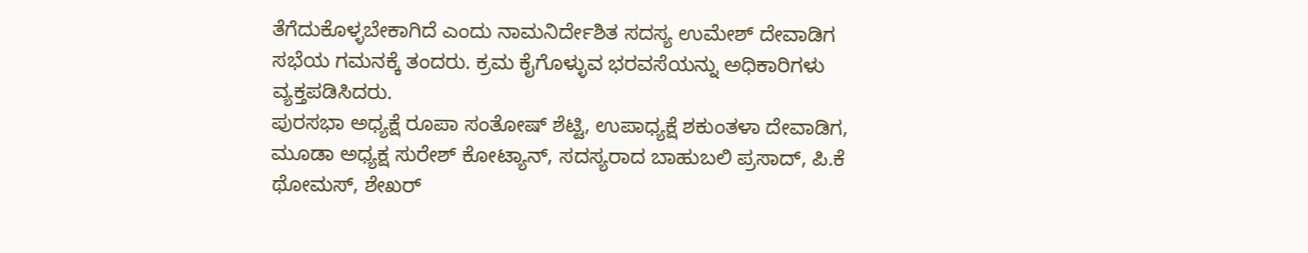ತೆಗೆದುಕೊಳ್ಳಬೇಕಾಗಿದೆ ಎಂದು ನಾಮನಿರ್ದೇಶಿತ ಸದಸ್ಯ ಉಮೇಶ್ ದೇವಾಡಿಗ ಸಭೆಯ ಗಮನಕ್ಕೆ ತಂದರು. ಕ್ರಮ ಕೈಗೊಳ್ಳುವ ಭರವಸೆಯನ್ನು ಅಧಿಕಾರಿಗಳು ವ್ಯಕ್ತಪಡಿಸಿದರು.
ಪುರಸಭಾ ಅಧ್ಯಕ್ಷೆ ರೂಪಾ ಸಂತೋಷ್ ಶೆಟ್ಟಿ, ಉಪಾಧ್ಯಕ್ಷೆ ಶಕುಂತಳಾ ದೇವಾಡಿಗ, ಮೂಡಾ ಅಧ್ಯಕ್ಷ ಸುರೇಶ್ ಕೋಟ್ಯಾನ್, ಸದಸ್ಯರಾದ ಬಾಹುಬಲಿ ಪ್ರಸಾದ್, ಪಿ.ಕೆ ಥೋಮಸ್, ಶೇಖರ್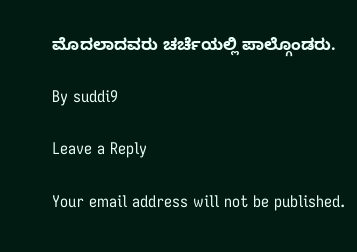ಮೊದಲಾದವರು ಚರ್ಚೆಯಲ್ಲಿ ಪಾಲ್ಗೊಂಡರು.

By suddi9

Leave a Reply

Your email address will not be published.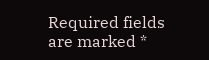Required fields are marked *